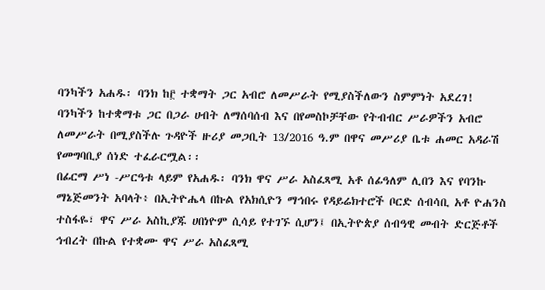ባንካችን አሐዱ፡ ባንክ ከ፫ ተቋማት ጋር አብሮ ለመሥራት የሚያስችለውን ስምምነት አደረገ!
ባንካችን ከተቋማቱ ጋር በጋራ ሀብት ለማሰባሰብ እና በየመስኮቻቸው የትብብር ሥራዎችን አብሮ ለመሥራት በሚያስችሉ ጉዳዮች ዙሪያ መጋቢት 13/2016 ዓ.ም በዋና መሥሪያ ቤቱ ሐመር አዳራሽ የመግባቢያ ሰነድ ተፈራርሟል፡፡
በፊርማ ሥነ -ሥርዓቱ ላይም የአሐዱ፡ ባንክ ዋና ሥራ አስፈጻሚ አቶ ሰፊዓለም ሊበን እና የባንኩ ማኔጅመንት አባላት፥ በኢትዮሔላ በኩል የአክሲዮን ማኅበሩ የዳይሬክተሮች ቦርድ ሰብሳቢ አቶ ዮሐንስ ተስፋዬ፣ ዋና ሥራ አስኪያጁ ሀበነዮም ሲሳይ የተገኙ ሲሆን፤ በኢትዮጵያ ሰብዓዊ መብት ድርጅቶች ኅብረት በኩል የተቋሙ ዋና ሥራ አስፈጻሚ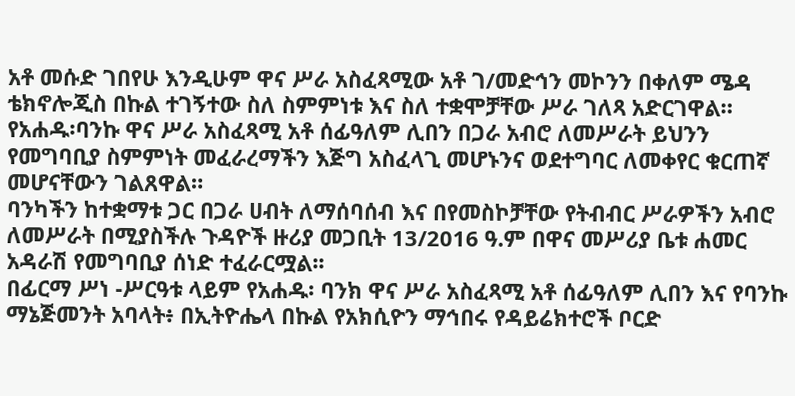አቶ መሱድ ገበየሁ እንዲሁም ዋና ሥራ አስፈጻሚው አቶ ገ/መድኅን መኮንን በቀለም ሜዳ ቴክኖሎጂስ በኩል ተገኝተው ስለ ስምምነቱ እና ስለ ተቋሞቻቸው ሥራ ገለጻ አድርገዋል።
የአሐዱ፡ባንኩ ዋና ሥራ አስፈጻሚ አቶ ሰፊዓለም ሊበን በጋራ አብሮ ለመሥራት ይህንን የመግባቢያ ስምምነት መፈራረማችን እጅግ አስፈላጊ መሆኑንና ወደተግባር ለመቀየር ቁርጠኛ መሆናቸውን ገልጸዋል።
ባንካችን ከተቋማቱ ጋር በጋራ ሀብት ለማሰባሰብ እና በየመስኮቻቸው የትብብር ሥራዎችን አብሮ ለመሥራት በሚያስችሉ ጉዳዮች ዙሪያ መጋቢት 13/2016 ዓ.ም በዋና መሥሪያ ቤቱ ሐመር አዳራሽ የመግባቢያ ሰነድ ተፈራርሟል፡፡
በፊርማ ሥነ -ሥርዓቱ ላይም የአሐዱ፡ ባንክ ዋና ሥራ አስፈጻሚ አቶ ሰፊዓለም ሊበን እና የባንኩ ማኔጅመንት አባላት፥ በኢትዮሔላ በኩል የአክሲዮን ማኅበሩ የዳይሬክተሮች ቦርድ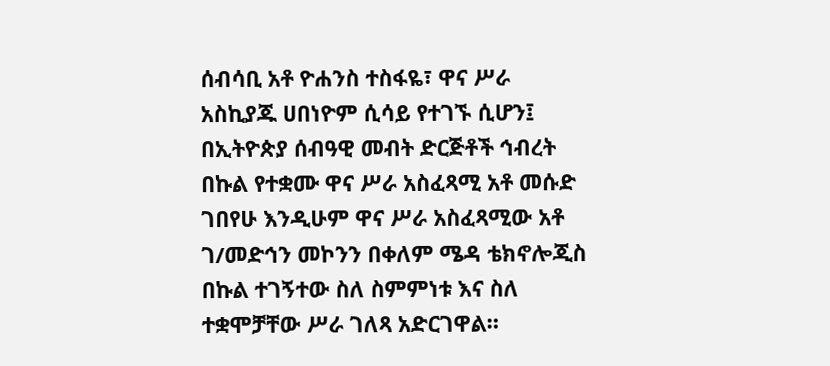ሰብሳቢ አቶ ዮሐንስ ተስፋዬ፣ ዋና ሥራ አስኪያጁ ሀበነዮም ሲሳይ የተገኙ ሲሆን፤ በኢትዮጵያ ሰብዓዊ መብት ድርጅቶች ኅብረት በኩል የተቋሙ ዋና ሥራ አስፈጻሚ አቶ መሱድ ገበየሁ እንዲሁም ዋና ሥራ አስፈጻሚው አቶ ገ/መድኅን መኮንን በቀለም ሜዳ ቴክኖሎጂስ በኩል ተገኝተው ስለ ስምምነቱ እና ስለ ተቋሞቻቸው ሥራ ገለጻ አድርገዋል።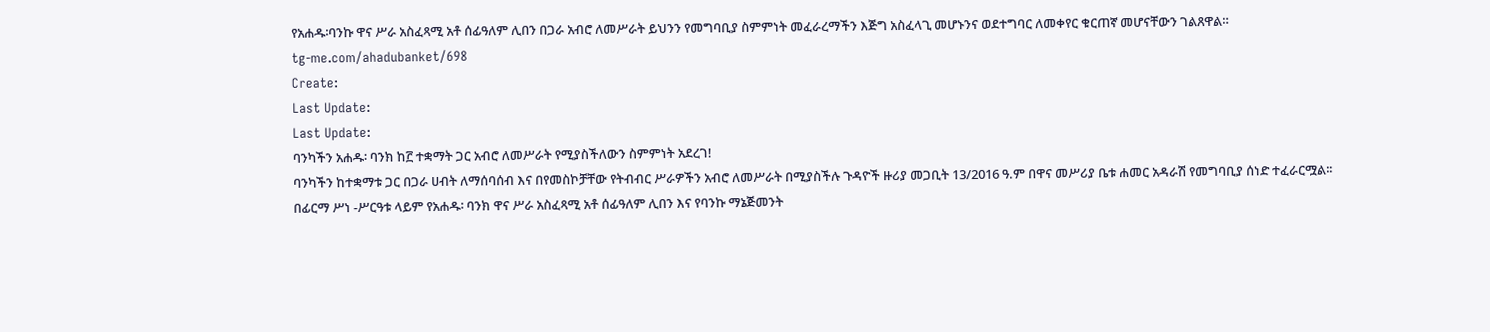የአሐዱ፡ባንኩ ዋና ሥራ አስፈጻሚ አቶ ሰፊዓለም ሊበን በጋራ አብሮ ለመሥራት ይህንን የመግባቢያ ስምምነት መፈራረማችን እጅግ አስፈላጊ መሆኑንና ወደተግባር ለመቀየር ቁርጠኛ መሆናቸውን ገልጸዋል።
tg-me.com/ahadubanket/698
Create:
Last Update:
Last Update:
ባንካችን አሐዱ፡ ባንክ ከ፫ ተቋማት ጋር አብሮ ለመሥራት የሚያስችለውን ስምምነት አደረገ!
ባንካችን ከተቋማቱ ጋር በጋራ ሀብት ለማሰባሰብ እና በየመስኮቻቸው የትብብር ሥራዎችን አብሮ ለመሥራት በሚያስችሉ ጉዳዮች ዙሪያ መጋቢት 13/2016 ዓ.ም በዋና መሥሪያ ቤቱ ሐመር አዳራሽ የመግባቢያ ሰነድ ተፈራርሟል፡፡
በፊርማ ሥነ -ሥርዓቱ ላይም የአሐዱ፡ ባንክ ዋና ሥራ አስፈጻሚ አቶ ሰፊዓለም ሊበን እና የባንኩ ማኔጅመንት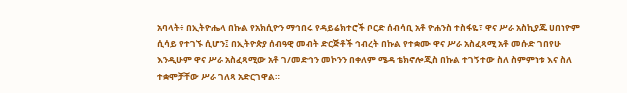አባላት፥ በኢትዮሔላ በኩል የአክሲዮን ማኅበሩ የዳይሬክተሮች ቦርድ ሰብሳቢ አቶ ዮሐንስ ተስፋዬ፣ ዋና ሥራ አስኪያጁ ሀበነዮም ሲሳይ የተገኙ ሲሆን፤ በኢትዮጵያ ሰብዓዊ መብት ድርጅቶች ኅብረት በኩል የተቋሙ ዋና ሥራ አስፈጻሚ አቶ መሱድ ገበየሁ እንዲሁም ዋና ሥራ አስፈጻሚው አቶ ገ/መድኅን መኮንን በቀለም ሜዳ ቴክኖሎጂስ በኩል ተገኝተው ስለ ስምምነቱ እና ስለ ተቋሞቻቸው ሥራ ገለጻ አድርገዋል።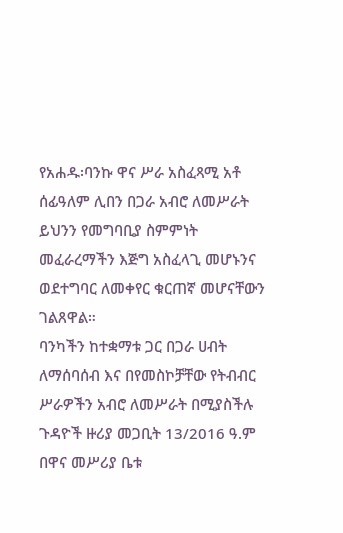የአሐዱ፡ባንኩ ዋና ሥራ አስፈጻሚ አቶ ሰፊዓለም ሊበን በጋራ አብሮ ለመሥራት ይህንን የመግባቢያ ስምምነት መፈራረማችን እጅግ አስፈላጊ መሆኑንና ወደተግባር ለመቀየር ቁርጠኛ መሆናቸውን ገልጸዋል።
ባንካችን ከተቋማቱ ጋር በጋራ ሀብት ለማሰባሰብ እና በየመስኮቻቸው የትብብር ሥራዎችን አብሮ ለመሥራት በሚያስችሉ ጉዳዮች ዙሪያ መጋቢት 13/2016 ዓ.ም በዋና መሥሪያ ቤቱ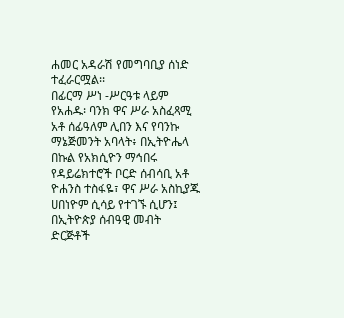ሐመር አዳራሽ የመግባቢያ ሰነድ ተፈራርሟል፡፡
በፊርማ ሥነ -ሥርዓቱ ላይም የአሐዱ፡ ባንክ ዋና ሥራ አስፈጻሚ አቶ ሰፊዓለም ሊበን እና የባንኩ ማኔጅመንት አባላት፥ በኢትዮሔላ በኩል የአክሲዮን ማኅበሩ የዳይሬክተሮች ቦርድ ሰብሳቢ አቶ ዮሐንስ ተስፋዬ፣ ዋና ሥራ አስኪያጁ ሀበነዮም ሲሳይ የተገኙ ሲሆን፤ በኢትዮጵያ ሰብዓዊ መብት ድርጅቶች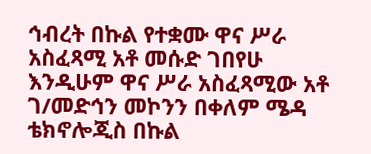ኅብረት በኩል የተቋሙ ዋና ሥራ አስፈጻሚ አቶ መሱድ ገበየሁ እንዲሁም ዋና ሥራ አስፈጻሚው አቶ ገ/መድኅን መኮንን በቀለም ሜዳ ቴክኖሎጂስ በኩል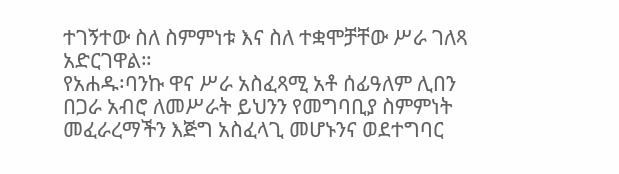ተገኝተው ስለ ስምምነቱ እና ስለ ተቋሞቻቸው ሥራ ገለጻ አድርገዋል።
የአሐዱ፡ባንኩ ዋና ሥራ አስፈጻሚ አቶ ሰፊዓለም ሊበን በጋራ አብሮ ለመሥራት ይህንን የመግባቢያ ስምምነት መፈራረማችን እጅግ አስፈላጊ መሆኑንና ወደተግባር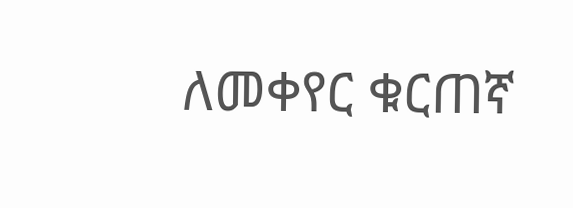ለመቀየር ቁርጠኛ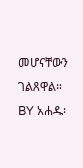መሆናቸውን ገልጸዋል።
BY አሐዱ፡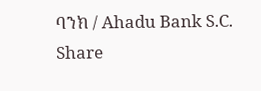ባንክ / Ahadu Bank S.C.
Share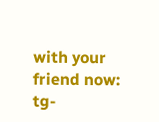with your friend now:
tg-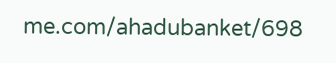me.com/ahadubanket/698